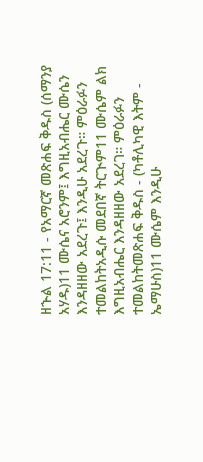ዘኍል 17:11 - የአማርኛ መጽሐፍ ቅዱስ (ሰማንያ አሃዱ)11 ሙሴና አሮንም፤ እግዚአብሔር ሙሴን እንዳዘዘው አደረጉ፤ እንዲሁ አደረጉ። ምዕራፉን ተመልከትአዲሱ መደበኛ ትርጒም11 ሙሴም ልክ እግዚአብሔር እንዳዘዘው አደረገ። ምዕራፉን ተመልከትመጽሐፍ ቅዱስ - (ካቶሊካዊ እትም - ኤማሁስ)11 ሙሴም እንዲሁ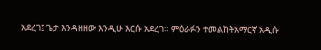አደረገ፤ ጌታ እንዳዘዘው እንዲሁ እርሱ አደረገ። ምዕራፉን ተመልከትአማርኛ አዲሱ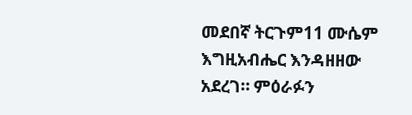መደበኛ ትርጉም11 ሙሴም እግዚአብሔር እንዳዘዘው አደረገ። ምዕራፉን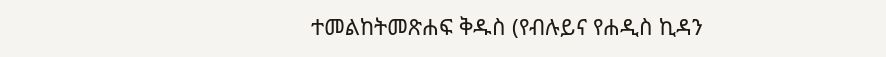ተመልከትመጽሐፍ ቅዱስ (የብሉይና የሐዲስ ኪዳን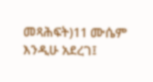መጻሕፍት)11 ሙሴም እንዲሁ አደረገ፤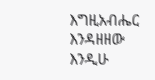እግዚአብሔር እንዳዘዘው እንዲሁ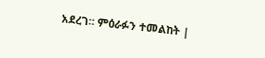አደረገ። ምዕራፉን ተመልከት |